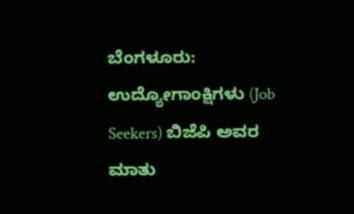ಬೆಂಗಳೂರು: ಉದ್ಯೋಗಾಂಕ್ಷಿಗಳು (Job Seekers) ಬಿಜೆಪಿ ಅವರ ಮಾತು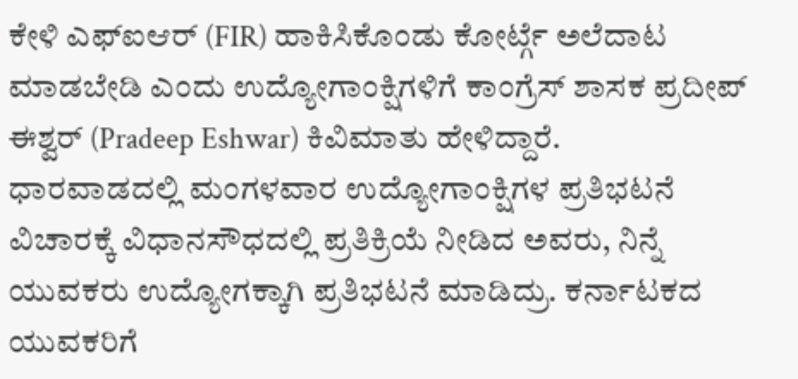ಕೇಳಿ ಎಫ್ಐಆರ್ (FIR) ಹಾಕಿಸಿಕೊಂಡು ಕೋರ್ಟ್ಗೆ ಅಲೆದಾಟ ಮಾಡಬೇಡಿ ಎಂದು ಉದ್ಯೋಗಾಂಕ್ಷಿಗಳಿಗೆ ಕಾಂಗ್ರೆಸ್ ಶಾಸಕ ಪ್ರದೀಪ್ ಈಶ್ವರ್ (Pradeep Eshwar) ಕಿವಿಮಾತು ಹೇಳಿದ್ದಾರೆ.
ಧಾರವಾಡದಲ್ಲಿ ಮಂಗಳವಾರ ಉದ್ಯೋಗಾಂಕ್ಷಿಗಳ ಪ್ರತಿಭಟನೆ ವಿಚಾರಕ್ಕೆ ವಿಧಾನಸೌಧದಲ್ಲಿ ಪ್ರತಿಕ್ರಿಯೆ ನೀಡಿದ ಅವರು, ನಿನ್ನೆ ಯುವಕರು ಉದ್ಯೋಗಕ್ಕಾಗಿ ಪ್ರತಿಭಟನೆ ಮಾಡಿದ್ರು. ಕರ್ನಾಟಕದ ಯುವಕರಿಗೆ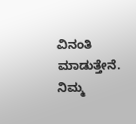ವಿನಂತಿ ಮಾಡುತ್ತೇನೆ. ನಿಮ್ಮ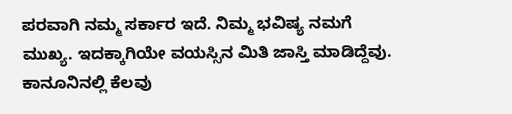ಪರವಾಗಿ ನಮ್ಮ ಸರ್ಕಾರ ಇದೆ. ನಿಮ್ಮ ಭವಿಷ್ಯ ನಮಗೆ ಮುಖ್ಯ. ಇದಕ್ಕಾಗಿಯೇ ವಯಸ್ಸಿನ ಮಿತಿ ಜಾಸ್ತಿ ಮಾಡಿದ್ದೆವು. ಕಾನೂನಿನಲ್ಲಿ ಕೆಲವು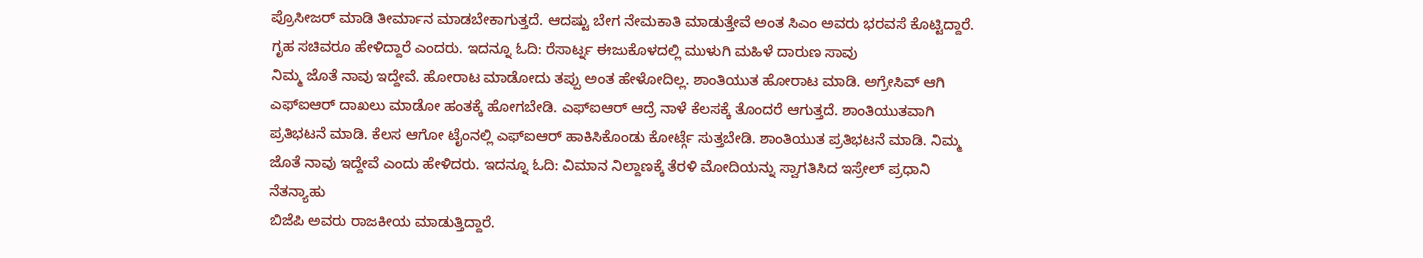ಪ್ರೊಸೀಜರ್ ಮಾಡಿ ತೀರ್ಮಾನ ಮಾಡಬೇಕಾಗುತ್ತದೆ. ಆದಷ್ಟು ಬೇಗ ನೇಮಕಾತಿ ಮಾಡುತ್ತೇವೆ ಅಂತ ಸಿಎಂ ಅವರು ಭರವಸೆ ಕೊಟ್ಟಿದ್ದಾರೆ. ಗೃಹ ಸಚಿವರೂ ಹೇಳಿದ್ದಾರೆ ಎಂದರು. ಇದನ್ನೂ ಓದಿ: ರೆಸಾರ್ಟ್ನ ಈಜುಕೊಳದಲ್ಲಿ ಮುಳುಗಿ ಮಹಿಳೆ ದಾರುಣ ಸಾವು
ನಿಮ್ಮ ಜೊತೆ ನಾವು ಇದ್ದೇವೆ. ಹೋರಾಟ ಮಾಡೋದು ತಪ್ಪು ಅಂತ ಹೇಳೋದಿಲ್ಲ. ಶಾಂತಿಯುತ ಹೋರಾಟ ಮಾಡಿ. ಅಗ್ರೇಸಿವ್ ಆಗಿ ಎಫ್ಐಆರ್ ದಾಖಲು ಮಾಡೋ ಹಂತಕ್ಕೆ ಹೋಗಬೇಡಿ. ಎಫ್ಐಆರ್ ಆದ್ರೆ ನಾಳೆ ಕೆಲಸಕ್ಕೆ ತೊಂದರೆ ಆಗುತ್ತದೆ. ಶಾಂತಿಯುತವಾಗಿ ಪ್ರತಿಭಟನೆ ಮಾಡಿ. ಕೆಲಸ ಆಗೋ ಟೈಂನಲ್ಲಿ ಎಫ್ಐಆರ್ ಹಾಕಿಸಿಕೊಂಡು ಕೋರ್ಟ್ಗೆ ಸುತ್ತಬೇಡಿ. ಶಾಂತಿಯುತ ಪ್ರತಿಭಟನೆ ಮಾಡಿ. ನಿಮ್ಮ ಜೊತೆ ನಾವು ಇದ್ದೇವೆ ಎಂದು ಹೇಳಿದರು. ಇದನ್ನೂ ಓದಿ: ವಿಮಾನ ನಿಲ್ದಾಣಕ್ಕೆ ತೆರಳಿ ಮೋದಿಯನ್ನು ಸ್ವಾಗತಿಸಿದ ಇಸ್ರೇಲ್ ಪ್ರಧಾನಿ ನೆತನ್ಯಾಹು
ಬಿಜೆಪಿ ಅವರು ರಾಜಕೀಯ ಮಾಡುತ್ತಿದ್ದಾರೆ.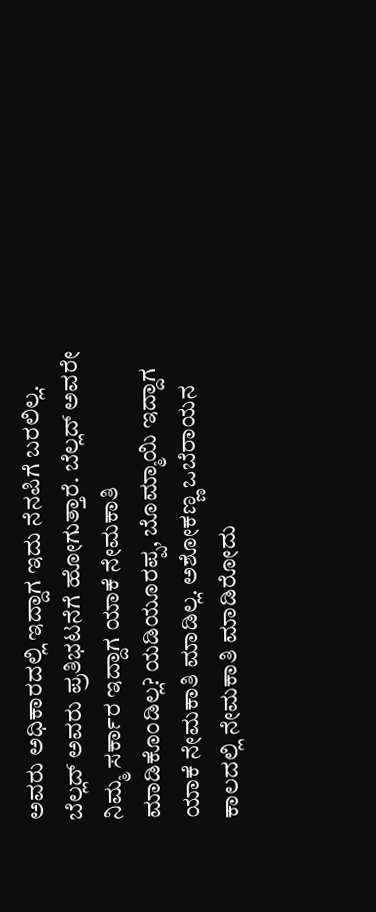ಅವರು ಅಧಿಕಾರದಲ್ಲಿ ಇದ್ದಾಗ ಇದು ನೆನಪಿಗೆ ಬರಲಿಲ್ಲ. ಬೆಲ್ಲದ್ ಅವರು ಪ್ರತಿಭಟನೆಗೆ ಹೋಗುತ್ತಾರೆ. ಬೆಲ್ಲದ್ ಅವರೇ ನಿಮ್ಮ ಸರ್ಕಾರ ಇದ್ದಾಗ ಯಾಕೆ ನೇಮಕಾತಿ ಮಾಡಿಕೊಂಡಿಲ್ಲ? ಯಡಿಯೂರಪ್ಪ, ಬೊಮ್ಮಾಯಿ ಇದ್ದಾಗ ಯಾಕೆ ನೇಮಕಾತಿ ಮಾಡಿಲ್ಲ. ಅಶೋಕಣ್ಣ ಒಬೆರಾಯನ ಕಾಲದಲ್ಲಿ ನೇಮಕಾತಿ ಮಾಡಿರೋದು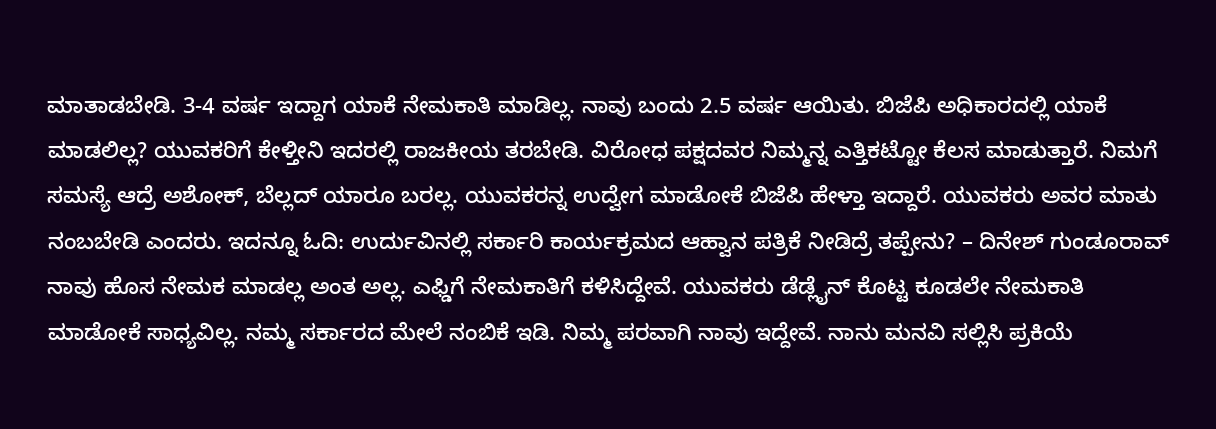ಮಾತಾಡಬೇಡಿ. 3-4 ವರ್ಷ ಇದ್ದಾಗ ಯಾಕೆ ನೇಮಕಾತಿ ಮಾಡಿಲ್ಲ. ನಾವು ಬಂದು 2.5 ವರ್ಷ ಆಯಿತು. ಬಿಜೆಪಿ ಅಧಿಕಾರದಲ್ಲಿ ಯಾಕೆ ಮಾಡಲಿಲ್ಲ? ಯುವಕರಿಗೆ ಕೇಳ್ತೀನಿ ಇದರಲ್ಲಿ ರಾಜಕೀಯ ತರಬೇಡಿ. ವಿರೋಧ ಪಕ್ಷದವರ ನಿಮ್ಮನ್ನ ಎತ್ತಿಕಟ್ಟೋ ಕೆಲಸ ಮಾಡುತ್ತಾರೆ. ನಿಮಗೆ ಸಮಸ್ಯೆ ಆದ್ರೆ ಅಶೋಕ್, ಬೆಲ್ಲದ್ ಯಾರೂ ಬರಲ್ಲ. ಯುವಕರನ್ನ ಉದ್ವೇಗ ಮಾಡೋಕೆ ಬಿಜೆಪಿ ಹೇಳ್ತಾ ಇದ್ದಾರೆ. ಯುವಕರು ಅವರ ಮಾತು ನಂಬಬೇಡಿ ಎಂದರು. ಇದನ್ನೂ ಓದಿ: ಉರ್ದುವಿನಲ್ಲಿ ಸರ್ಕಾರಿ ಕಾರ್ಯಕ್ರಮದ ಆಹ್ವಾನ ಪತ್ರಿಕೆ ನೀಡಿದ್ರೆ ತಪ್ಪೇನು? – ದಿನೇಶ್ ಗುಂಡೂರಾವ್
ನಾವು ಹೊಸ ನೇಮಕ ಮಾಡಲ್ಲ ಅಂತ ಅಲ್ಲ. ಎಫ್ಡಿಗೆ ನೇಮಕಾತಿಗೆ ಕಳಿಸಿದ್ದೇವೆ. ಯುವಕರು ಡೆಡ್ಲೈನ್ ಕೊಟ್ಟ ಕೂಡಲೇ ನೇಮಕಾತಿ ಮಾಡೋಕೆ ಸಾಧ್ಯವಿಲ್ಲ. ನಮ್ಮ ಸರ್ಕಾರದ ಮೇಲೆ ನಂಬಿಕೆ ಇಡಿ. ನಿಮ್ಮ ಪರವಾಗಿ ನಾವು ಇದ್ದೇವೆ. ನಾನು ಮನವಿ ಸಲ್ಲಿಸಿ ಪ್ರಕಿಯೆ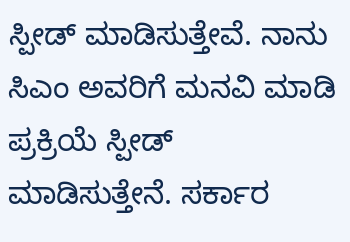ಸ್ಪೀಡ್ ಮಾಡಿಸುತ್ತೇವೆ. ನಾನು ಸಿಎಂ ಅವರಿಗೆ ಮನವಿ ಮಾಡಿ ಪ್ರಕ್ರಿಯೆ ಸ್ಪೀಡ್ ಮಾಡಿಸುತ್ತೇನೆ. ಸರ್ಕಾರ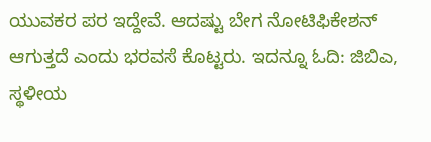ಯುವಕರ ಪರ ಇದ್ದೇವೆ. ಆದಷ್ಟು ಬೇಗ ನೋಟಿಫಿಕೇಶನ್ ಆಗುತ್ತದೆ ಎಂದು ಭರವಸೆ ಕೊಟ್ಟರು. ಇದನ್ನೂ ಓದಿ: ಜಿಬಿಎ, ಸ್ಥಳೀಯ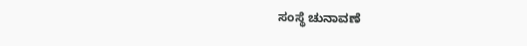ಸಂಸ್ಥೆ ಚುನಾವಣೆ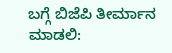ಬಗ್ಗೆ ಬಿಜೆಪಿ ತೀರ್ಮಾನ ಮಾಡಲಿ: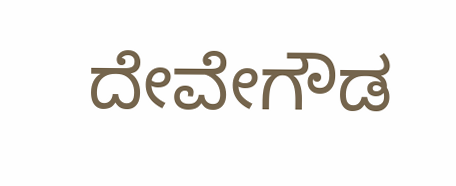ದೇವೇಗೌಡ